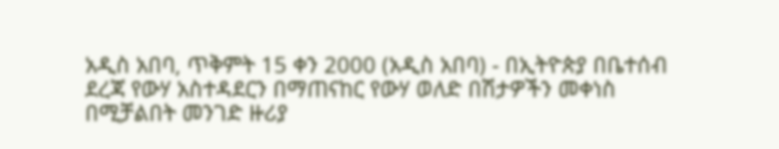አዲስ አበባ, ጥቅምት 15 ቀን 2000 (አዲስ አበባ) - በኢትዮጵያ በቤተሰብ ደረጃ የውሃ አስተዳደርን በማጠናከር የውሃ ወለድ በሽታዎችን መቀነስ በሚቻልበት መንገድ ዙሪያ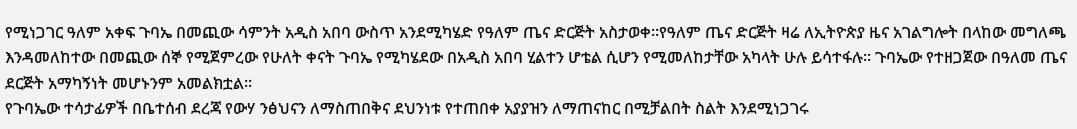የሚነጋገር ዓለም አቀፍ ጉባኤ በመጪው ሳምንት አዲስ አበባ ውስጥ አንደሚካሄድ የዓለም ጤና ድርጅት አስታወቀ፡፡የዓለም ጤና ድርጅት ዛሬ ለኢትዮጵያ ዜና አገልግሎት በላከው መግለጫ እንዳመለከተው በመጪው ሰኞ የሚጀምረው የሁለት ቀናት ጉባኤ የሚካሄደው በአዲስ አበባ ሂልተን ሆቴል ሲሆን የሚመለከታቸው አካላት ሁሉ ይሳተፋሉ፡፡ ጉባኤው የተዘጋጀው በዓለመ ጤና ደርጅት አማካኝነት መሆኑንም አመልክቷል፡፡
የጉባኤው ተሳታፊዎች በቤተሰብ ደረጃ የውሃ ንፅህናን ለማስጠበቅና ደህንነቱ የተጠበቀ አያያዝን ለማጠናከር በሚቻልበት ስልት እንደሚነጋገሩ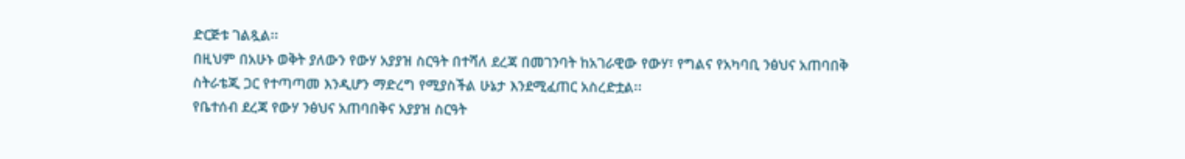ድርጅቱ ገልጿል፡፡
በዚህም በአሁኑ ወቅት ያለውን የውሃ አያያዝ ስርዓት በተሻለ ደረጃ በመገንባት ከአገራዊው የውሃ፣ የግልና የአካባቢ ንፅህና አጠባበቅ ስትራቴጂ ጋር የተጣጣመ እንዲሆን ማድረግ የሚያስችል ሁኔታ እንደሚፈጠር አስረድቷል፡፡
የቤተሰብ ደረጃ የውሃ ንፅህና አጠባበቅና አያያዝ ስርዓት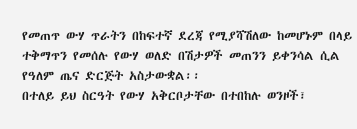የመጠጥ ውሃ ጥራትን በከፍተኛ ደረጃ የሚያሻሽለው ከመሆኑም በላይ ተቅማጥን የመሰሉ የውሃ ወለድ በሽታዎች መጠንን ይቀንሳል ሲል የዓለም ጤና ድርጅት አስታውቋል፡፡
በተለይ ይህ ስርዓት የውሃ አቅርቦታቸው በተበከሉ ወንዞች፣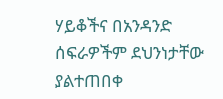ሃይቆችና በአንዳንድ ሰፍራዎችም ደህንነታቸው ያልተጠበቀ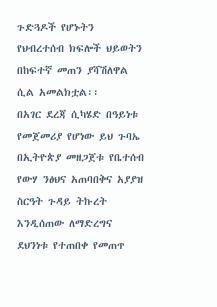ጉድጓዶች የሆኑትን የህብረተሰብ ክፍሎች ህይወትን በከፍተኛ መጠን ያሻሽለዋል ሲል አመልክቷል፡፡
በአገር ደረጃ ሲካሄድ በዓይነቱ የመጀመሪያ የሆነው ይህ ጉባኤ በኢትዮጵያ መዘጋጀቱ የቤተሰብ የውሃ ንፅህና አጠባበቅና አያያዝ ስርዓት ጉዳይ ትኩረት እንዲሰጠው ለማድረግና ደህንነቱ የተጠበቀ የመጠጥ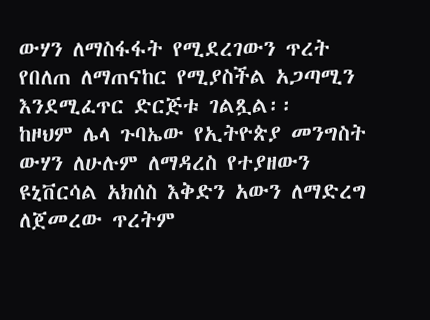ውሃን ለማስፋፋት የሚደረገውን ጥረት የበለጠ ለማጠናከር የሚያስችል አጋጣሚን እንደሚፈጥር ድርጅቱ ገልጿል፡፡
ከዞህም ሌላ ጉባኤው የኢትዮጵያ መንግስት ውሃን ለሁሉም ለማዳረስ የተያዘውን ዩኒቨርሳል አክሰስ እቅድን አውን ለማድረግ ለጀመረው ጥረትም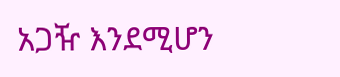አጋዥ እንደሚሆን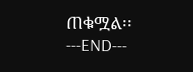ጠቁሟል፡፡
---END---